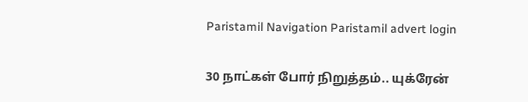Paristamil Navigation Paristamil advert login

30 நாட்கள் போர் நிறுத்தம்.. யுக்ரேன்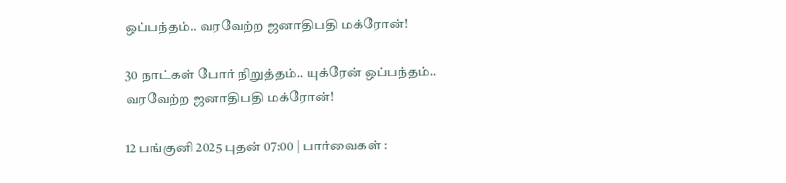ஒப்பந்தம்.. வரவேற்ற ஜனாதிபதி மக்ரோன்!

30 நாட்கள் போர் நிறுத்தம்.. யுக்ரேன் ஒப்பந்தம்.. வரவேற்ற ஜனாதிபதி மக்ரோன்!

12 பங்குனி 2025 புதன் 07:00 | பார்வைகள் :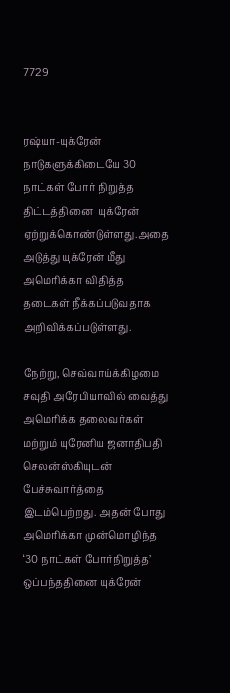7729


ரஷ்யா-யுக்ரேன் நாடுகளுக்கிடையே 30 நாட்கள் போர் நிறுத்த திட்டத்தினை  யுக்ரேன் ஏற்றுக்கொண்டுள்ளது.அதை அடுத்து யுக்ரேன் மீது அமெரிக்கா விதித்த தடைகள் நீக்கப்படுவதாக அறிவிக்கப்படுள்ளது.

நேற்று, செவ்வாய்க்கிழமை சவுதி அரேபியாவில் வைத்து அமெரிக்க தலைவர்கள் மற்றும் யுரேனிய ஜனாதிபதி செலன்ஸ்கியுடன் பேச்சுவார்த்தை இடம்பெற்றது. அதன் போது அமெரிக்கா முன்மொழிந்த ‘30 நாட்கள் போர்நிறுத்த’ ஒப்பந்ததினை யுக்ரேன்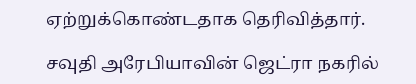ஏற்றுக்கொண்டதாக தெரிவித்தார்.

சவுதி அரேபியாவின் ஜெட்ரா நகரில்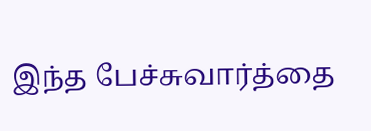இந்த பேச்சுவார்த்தை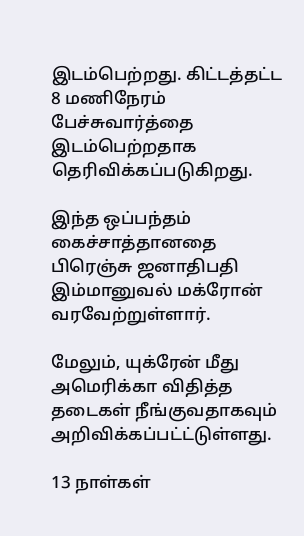இடம்பெற்றது. கிட்டத்தட்ட 8 மணிநேரம் பேச்சுவார்த்தை இடம்பெற்றதாக தெரிவிக்கப்படுகிறது.

இந்த ஒப்பந்தம் கைச்சாத்தானதை பிரெஞ்சு ஜனாதிபதி இம்மானுவல் மக்ரோன் வரவேற்றுள்ளார்.

மேலும், யுக்ரேன் மீது அமெரிக்கா விதித்த தடைகள் நீங்குவதாகவும் அறிவிக்கப்பட்ட்டுள்ளது.

13 நாள்கள்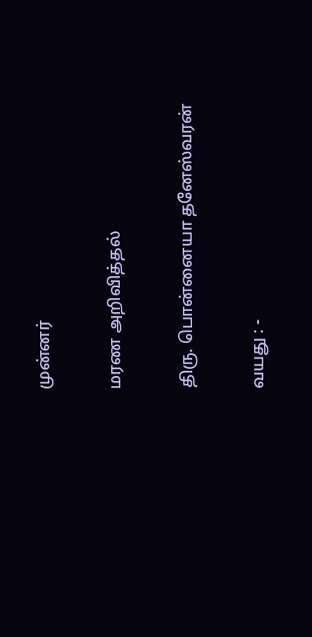முன்னர்

மரண அறிவித்தல்

திரு. பொன்னையா தனேஸ்வரன்

வயது : -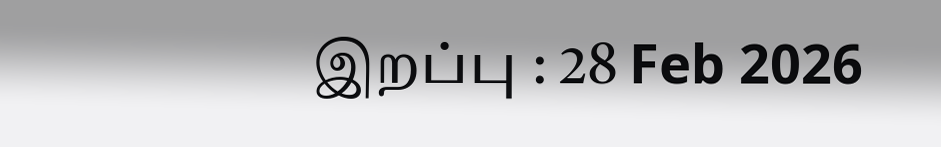இறப்பு : 28 Feb 2026